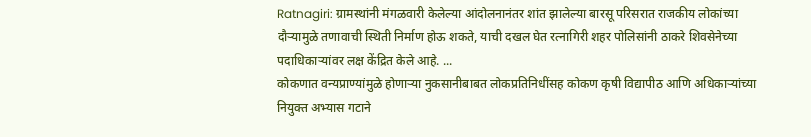Ratnagiri: ग्रामस्थांनी मंगळवारी केलेल्या आंदोलनानंतर शांत झालेल्या बारसू परिसरात राजकीय लोकांच्या दौऱ्यामुळे तणावाची स्थिती निर्माण होऊ शकते, याची दखल घेत रत्नागिरी शहर पोलिसांनी ठाकरे शिवसेनेच्या पदाधिकाऱ्यांवर लक्ष केंद्रित केले आहे. ...
कोकणात वन्यप्राण्यांमुळे होणाऱ्या नुकसानीबाबत लोकप्रतिनिधींसह कोकण कृषी विद्यापीठ आणि अधिकाऱ्यांच्या नियुक्त अभ्यास गटाने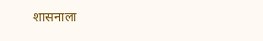शासनाला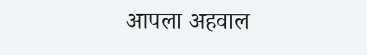आपला अहवाल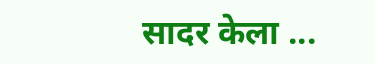सादर केला ...